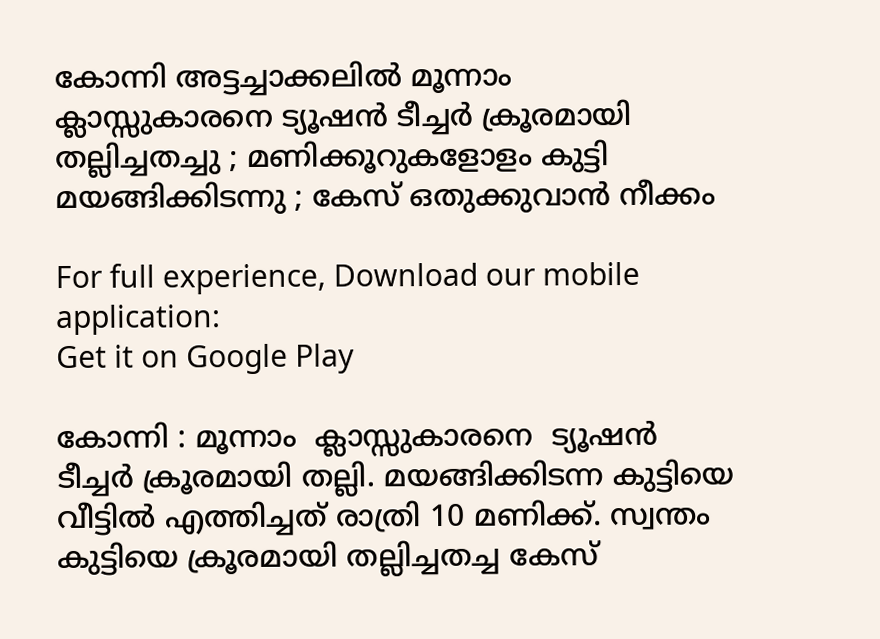കോന്നി അട്ടച്ചാക്കലില്‍ മൂന്നാം ക്ലാസ്സുകാരനെ ട്യൂഷന്‍ ടീച്ചര്‍ ക്രൂരമായി തല്ലിച്ചതച്ചു ; മണിക്കൂറുകളോളം കുട്ടി മയങ്ങിക്കിടന്നു ; കേസ് ഒതുക്കുവാന്‍ നീക്കം

For full experience, Download our mobile application:
Get it on Google Play

കോന്നി : മൂന്നാം  ക്ലാസ്സുകാരനെ  ട്യൂഷന്‍ ടീച്ചര്‍ ക്രൂരമായി തല്ലി. മയങ്ങിക്കിടന്ന കുട്ടിയെ വീട്ടില്‍ എത്തിച്ചത് രാത്രി 10 മണിക്ക്. സ്വന്തം കുട്ടിയെ ക്രൂരമായി തല്ലിച്ചതച്ച കേസ്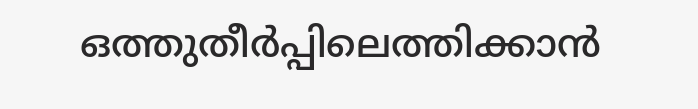ഒത്തുതീര്‍പ്പിലെത്തിക്കാന്‍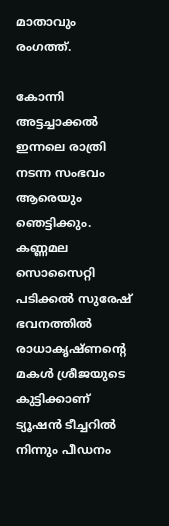മാതാവും രംഗത്ത്.

കോന്നി അട്ടച്ചാക്കല്‍ ഇന്നലെ രാത്രി നടന്ന സംഭവം ആരെയും ഞെട്ടിക്കും. കണ്ണമല സൊസൈറ്റി പടിക്കല്‍ സുരേഷ് ഭവനത്തില്‍ രാധാകൃഷ്ണന്റെ മകള്‍ ശ്രീജയുടെ കുട്ടിക്കാണ് ട്യൂഷന്‍ ടീച്ചറില്‍ നിന്നും പീഡനം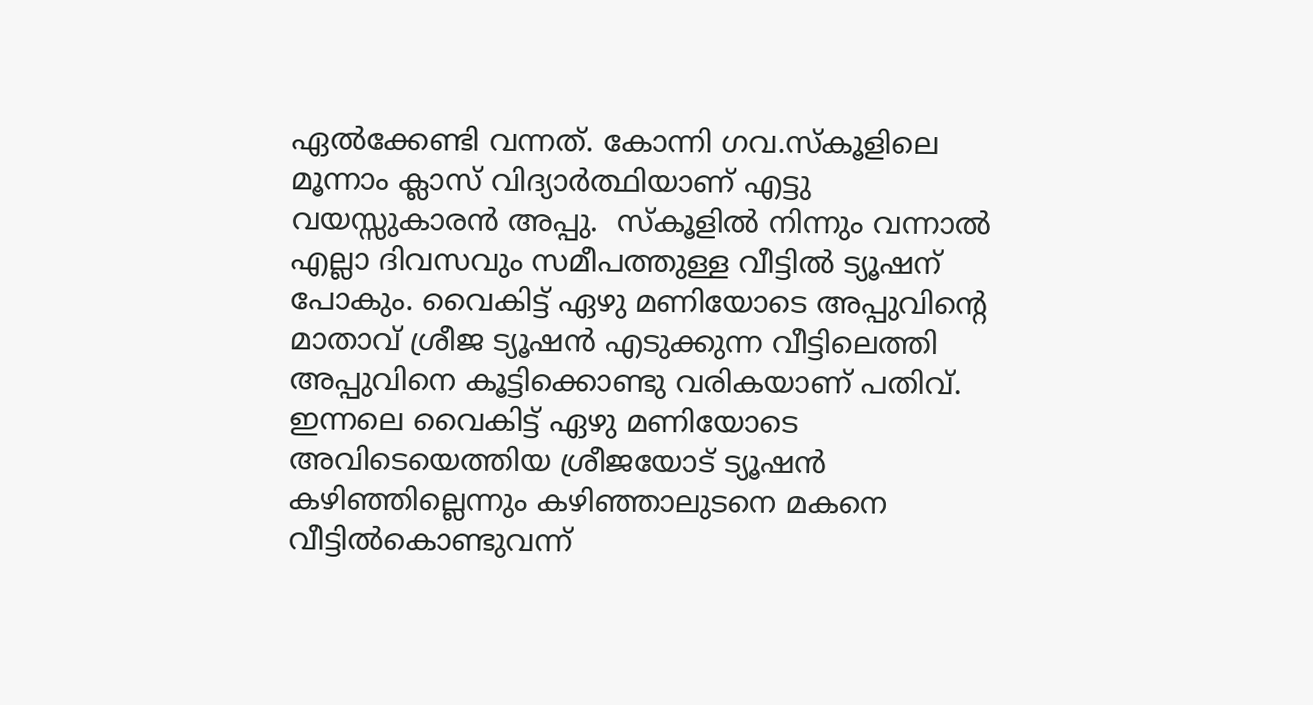ഏല്‍ക്കേണ്ടി വന്നത്. കോന്നി ഗവ.സ്കൂളിലെ മൂന്നാം ക്ലാസ് വിദ്യാര്‍ത്ഥിയാണ് എട്ടു വയസ്സുകാരന്‍ അപ്പു.  സ്കൂളില്‍ നിന്നും വന്നാല്‍ എല്ലാ ദിവസവും സമീപത്തുള്ള വീട്ടില്‍ ട്യൂഷന് പോകും. വൈകിട്ട് ഏഴു മണിയോടെ അപ്പുവിന്റെ മാതാവ്‌ ശ്രീജ ട്യൂഷന്‍ എടുക്കുന്ന വീട്ടിലെത്തി അപ്പുവിനെ കൂട്ടിക്കൊണ്ടു വരികയാണ്‌ പതിവ്. ഇന്നലെ വൈകിട്ട് ഏഴു മണിയോടെ അവിടെയെത്തിയ ശ്രീജയോട് ട്യൂഷന്‍ കഴിഞ്ഞില്ലെന്നും കഴിഞ്ഞാലുടനെ മകനെ വീട്ടില്‍കൊണ്ടുവന്ന്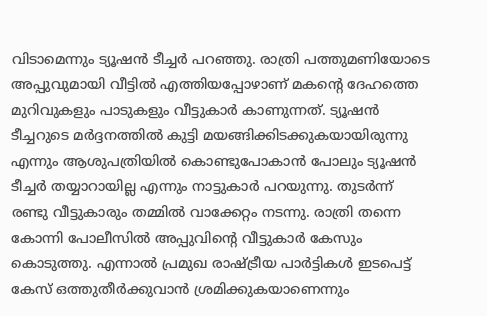വിടാമെന്നും ട്യൂഷന്‍ ടീച്ചര്‍ പറഞ്ഞു. രാത്രി പത്തുമണിയോടെ അപ്പുവുമായി വീട്ടില്‍ എത്തിയപ്പോഴാണ് മകന്റെ ദേഹത്തെ മുറിവുകളും പാടുകളും വീട്ടുകാര്‍ കാണുന്നത്. ട്യൂഷന്‍ ടീച്ചറുടെ മര്‍ദ്ദനത്തില്‍ കുട്ടി മയങ്ങിക്കിടക്കുകയായിരുന്നു എന്നും ആശുപത്രിയില്‍ കൊണ്ടുപോകാന്‍ പോലും ട്യൂഷന്‍ ടീച്ചര്‍ തയ്യാറായില്ല എന്നും നാട്ടുകാര്‍ പറയുന്നു. തുടര്‍ന്ന് രണ്ടു വീട്ടുകാരും തമ്മില്‍ വാക്കേറ്റം നടന്നു. രാത്രി തന്നെ കോന്നി പോലീസില്‍ അപ്പുവിന്റെ വീട്ടുകാര്‍ കേസും കൊടുത്തു. എന്നാല്‍ പ്രമുഖ രാഷ്ട്രീയ പാര്‍ട്ടികള്‍ ഇടപെട്ട് കേസ് ഒത്തുതീര്‍ക്കുവാന്‍ ശ്രമിക്കുകയാണെന്നും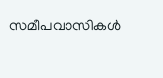സമീപവാസികള്‍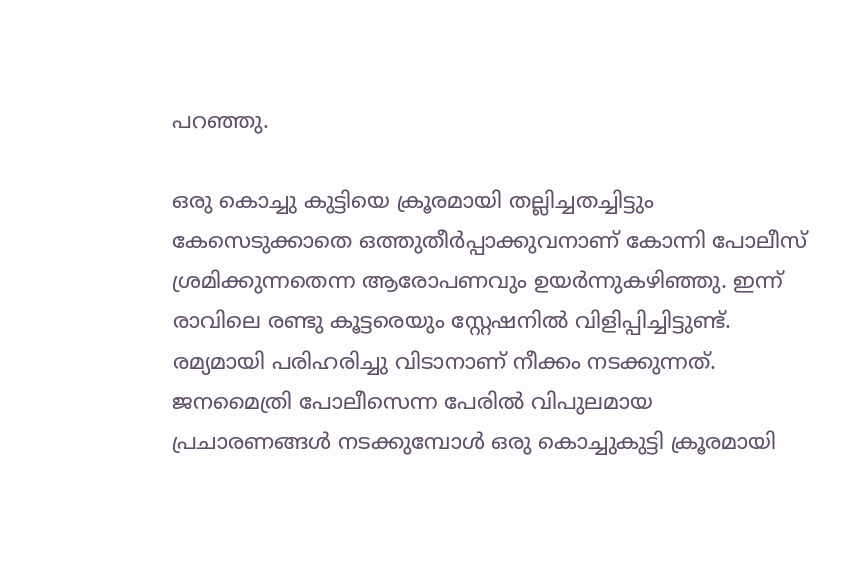പറഞ്ഞു.

ഒരു കൊച്ചു കുട്ടിയെ ക്രൂരമായി തല്ലിച്ചതച്ചിട്ടും കേസെടുക്കാതെ ഒത്തുതീര്‍പ്പാക്കുവനാണ് കോന്നി പോലീസ് ശ്രമിക്കുന്നതെന്ന ആരോപണവും ഉയര്‍ന്നുകഴിഞ്ഞു. ഇന്ന് രാവിലെ രണ്ടു കൂട്ടരെയും സ്റ്റേഷനില്‍ വിളിപ്പിച്ചിട്ടുണ്ട്. രമ്യമായി പരിഹരിച്ചു വിടാനാണ് നീക്കം നടക്കുന്നത്. ജനമൈത്രി പോലീസെന്ന പേരില്‍ വിപുലമായ പ്രചാരണങ്ങള്‍ നടക്കുമ്പോള്‍ ഒരു കൊച്ചുകുട്ടി ക്രൂരമായി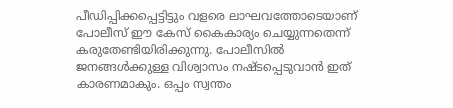പീഡിപ്പിക്കപ്പെട്ടിട്ടും വളരെ ലാഘവത്തോടെയാണ് പോലീസ് ഈ കേസ് കൈകാര്യം ചെയ്യുന്നതെന്ന് കരുതേണ്ടിയിരിക്കുന്നു. പോലീസില്‍ ജനങ്ങള്‍ക്കുള്ള വിശ്വാസം നഷ്ടപ്പെടുവാന്‍ ഇത് കാരണമാകും. ഒപ്പം സ്വന്തം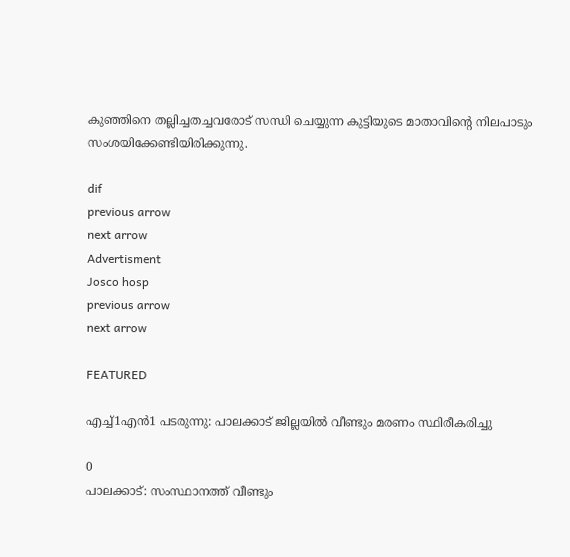കുഞ്ഞിനെ തല്ലിച്ചതച്ചവരോട് സന്ധി ചെയ്യുന്ന കുട്ടിയുടെ മാതാവിന്റെ നിലപാടും സംശയിക്കേണ്ടിയിരിക്കുന്നു.

dif
previous arrow
next arrow
Advertisment
Josco hosp
previous arrow
next arrow

FEATURED

എച്ച്1എൻ1 പടരുന്നു: പാലക്കാട് ജില്ലയിൽ വീണ്ടും മരണം സ്ഥിരീകരിച്ചു

0
പാലക്കാട്: സംസ്ഥാനത്ത് വീണ്ടും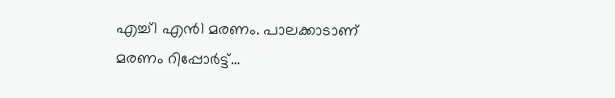എച്ച്1 എന്‍1 മരണം. പാലക്കാടാണ് മരണം റിപ്പോര്‍ട്ട്...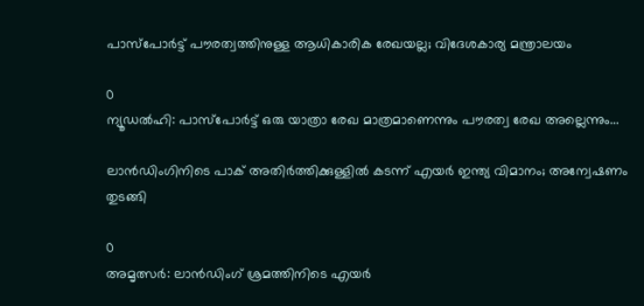പാസ്‌പോർട്ട് പൗരത്വത്തിനുള്ള ആധികാരിക രേഖയല്ല; വിദേശകാര്യ മന്ത്രാലയം

0
ന്യൂഡല്‍ഹി: പാസ്‌പോർട്ട് ഒരു യാത്രാ രേഖ മാത്രമാണെന്നും പൗരത്വ രേഖ അല്ലെന്നും...

ലാൻഡിംഗിനിടെ പാക് അതിർത്തിക്കുള്ളിൽ കടന്ന് എയർ ഇന്ത്യ വിമാനം; അന്വേഷണം തുടങ്ങി

0
അമൃത്സർ: ലാൻഡിംഗ് ശ്രമത്തിനിടെ എയർ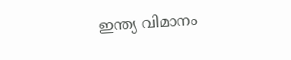ഇന്ത്യ വിമാനം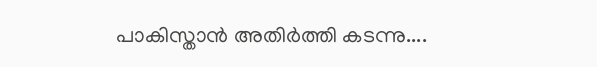പാകിസ്താൻ അതിർത്തി കടന്നു....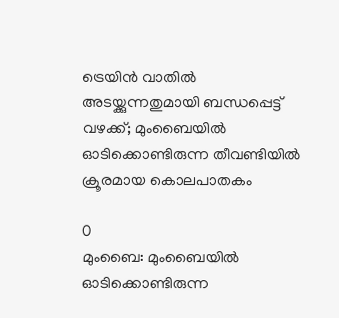ട്രെയിൻ വാതിൽ അടയ്ക്കുന്നതുമായി ബന്ധപ്പെട്ട് വഴക്ക്; മുംബൈയിൽ ഓടിക്കൊണ്ടിരുന്ന തീവണ്ടിയിൽ ക്രൂരമായ കൊലപാതകം

0
മുംബൈ: മുംബൈയില്‍ ഓടിക്കൊണ്ടിരുന്ന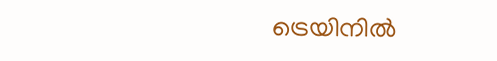ട്രെയിനില്‍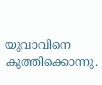യുവാവിനെ കുത്തിക്കൊന്നു.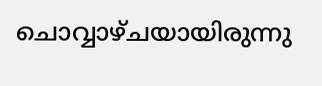ചൊവ്വാഴ്ചയായിരുന്നു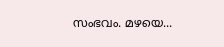സംഭവം. മഴയെ...